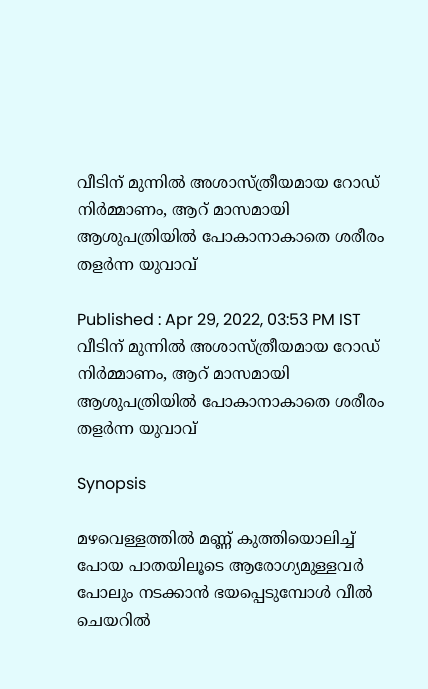വീടിന് മുന്നിൽ അശാസ്ത്രീയമായ റോഡ് നിർമ്മാണം, ആറ് മാസമായി ആശുപത്രിയിൽ പോകാനാകാതെ ശരീരം തളർന്ന യുവാവ്

Published : Apr 29, 2022, 03:53 PM IST
വീടിന് മുന്നിൽ അശാസ്ത്രീയമായ റോഡ് നിർമ്മാണം, ആറ് മാസമായി ആശുപത്രിയിൽ പോകാനാകാതെ ശരീരം തളർന്ന യുവാവ്

Synopsis

മഴവെള്ളത്തില്‍ മണ്ണ് കുത്തിയൊലിച്ച് പോയ പാതയിലൂടെ ആരോഗ്യമുള്ളവര്‍ പോലും നടക്കാന്‍ ഭയപ്പെടുമ്പോള്‍ വീല്‍ ചെയറില്‍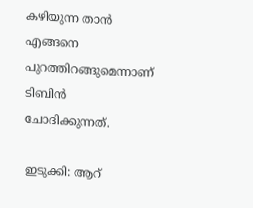കഴിയുന്ന താന്‍ എങ്ങനെ പുറത്തിറങ്ങുമെന്നാണ് ടിബിന്‍ ചോദിക്കുന്നത്.

ഇടുക്കി: ആറ്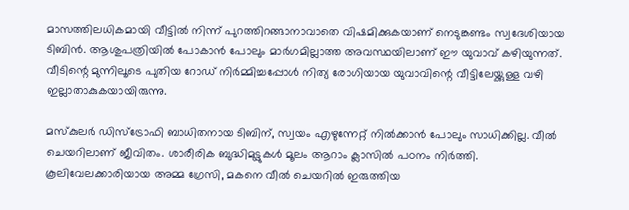മാസത്തിലധികമായി വീട്ടില്‍ നിന്ന് പുറത്തിറങ്ങാനാവാതെ വിഷമിക്കുകയാണ് നെടുങ്കണ്ടം സ്വദേശിയായ ടിബിന്‍. ആശുപത്രിയില്‍ പോകാന്‍ പോലും മാര്‍ഗമില്ലാത്ത അവസ്ഥയിലാണ് ഈ യുവാവ് കഴിയുന്നത്. വീടിന്റെ മുന്നിലൂടെ പുതിയ റോഡ് നിര്‍മ്മിച്ചപ്പോള്‍ നിത്യ രോഗിയായ യുവാവിന്റെ വീട്ടിലേയ്ക്കുള്ള വഴി ഇല്ലാതാകുകയായിരുന്നു.

മസ്‌കുലര്‍ ഡിസ്‌ട്രോഫി ബാധിതനായ ടിബിന്, സ്വയം എഴുന്നേറ്റ് നില്‍ക്കാന്‍ പോലും സാധിക്കില്ല. വീല്‍ ചെയറിലാണ് ജീവിതം. ശാരീരിക ബുദ്ധിമുട്ടുകള്‍ മൂലം ആറാം ക്ലാസില്‍ പഠനം നിര്‍ത്തി. കൂലിവേലക്കാരിയായ അമ്മ ഗ്രേസി, മകനെ വീല്‍ ചെയറില്‍ ഇരുത്തിയ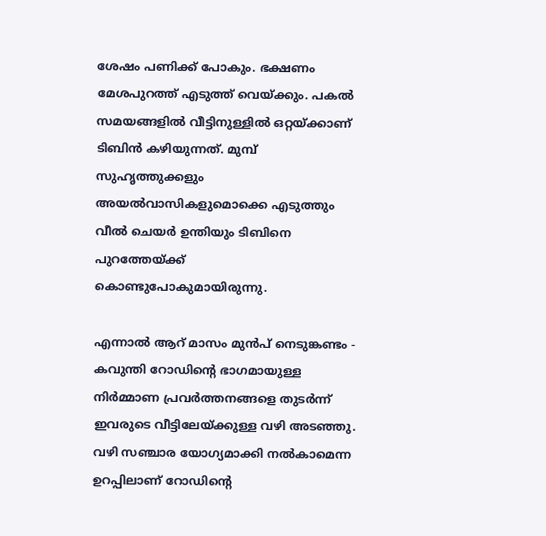ശേഷം പണിക്ക് പോകും. ഭക്ഷണം മേശപുറത്ത് എടുത്ത് വെയ്ക്കും. പകല്‍ സമയങ്ങളില്‍ വീട്ടിനുള്ളില്‍ ഒറ്റയ്ക്കാണ് ടിബിന്‍ കഴിയുന്നത്. മുമ്പ് സുഹൃത്തുക്കളും അയല്‍വാസികളുമൊക്കെ എടുത്തും വീല്‍ ചെയര്‍ ഉന്തിയും ടിബിനെ പുറത്തേയ്ക്ക് കൊണ്ടുപോകുമായിരുന്നു.

എന്നാല്‍ ആറ് മാസം മുന്‍പ് നെടുങ്കണ്ടം - കവുന്തി റോഡിന്റെ ഭാഗമായുള്ള നിര്‍മ്മാണ പ്രവര്‍ത്തനങ്ങളെ തുടര്‍ന്ന് ഇവരുടെ വീട്ടിലേയ്ക്കുള്ള വഴി അടഞ്ഞു. വഴി സഞ്ചാര യോഗ്യമാക്കി നല്‍കാമെന്ന ഉറപ്പിലാണ് റോഡിന്റെ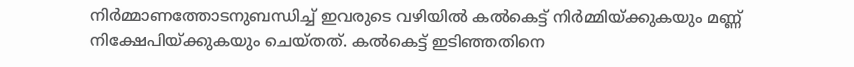നിര്‍മ്മാണത്തോടനുബന്ധിച്ച് ഇവരുടെ വഴിയില്‍ കല്‍കെട്ട് നിര്‍മ്മിയ്ക്കുകയും മണ്ണ് നിക്ഷേപിയ്ക്കുകയും ചെയ്തത്. കല്‍കെട്ട് ഇടിഞ്ഞതിനെ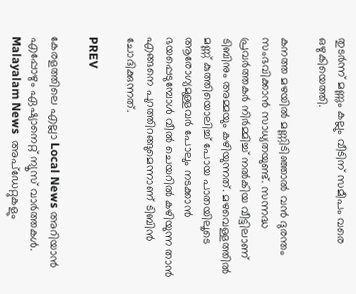തുടര്‍ന്ന് മണ്ണും കല്ലും വീടിന് സമീപം വരെ ഒഴുകിയെത്തി.

കനത്ത മഴയില്‍ മണ്ണിടിഞ്ഞാല്‍ വന്‍ ദുരന്തം സംഭവിക്കാന്‍ സാധ്യതയുണ്ട്. സന്നദ്ധ പ്രവര്‍ത്തകര്‍ നിര്‍മ്മിച്ച് നല്‍കിയ വീട്ടിലാണ് ടിബിനും അമ്മയും കഴിയുന്നത്. മഴവെള്ളത്തില്‍ മണ്ണ് കുത്തിയൊലിച്ച് പോയ പാതയിലൂടെ ആരോഗ്യമുള്ളവര്‍ പോലും നടക്കാന്‍ ഭയപ്പെടുമ്പോള്‍ വീല്‍ ചെയറില്‍ കഴിയുന്ന താന്‍ എങ്ങനെ പുറത്തിറങ്ങുമെന്നാണ് ടിബിന്‍ ചോദിക്കുന്നത്.

PREV

കേരളത്തിലെ എല്ലാ Local News അറിയാൻ എപ്പോഴും ഏഷ്യാനെറ്റ് ന്യൂസ് വാർത്തകൾ. Malayalam News  അപ്‌ഡേറ്റുകളും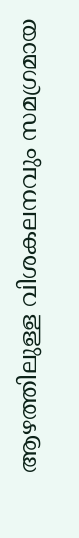ആഴത്തിലുള്ള വിശകലനവും സമഗ്രമായ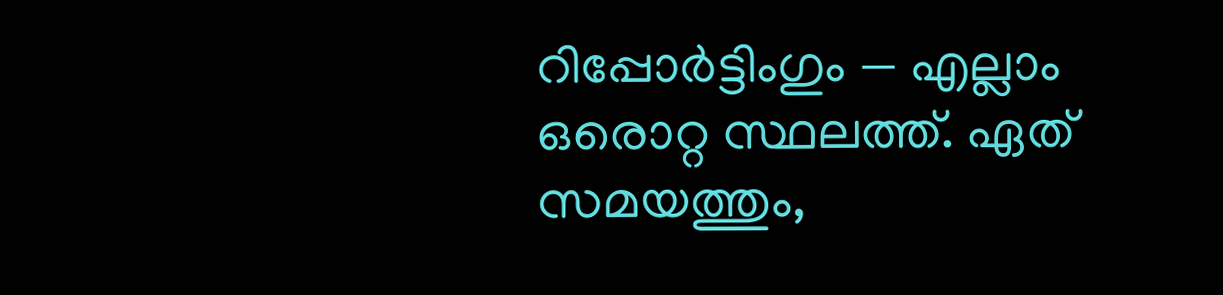റിപ്പോർട്ടിംഗും — എല്ലാം ഒരൊറ്റ സ്ഥലത്ത്. ഏത് സമയത്തും,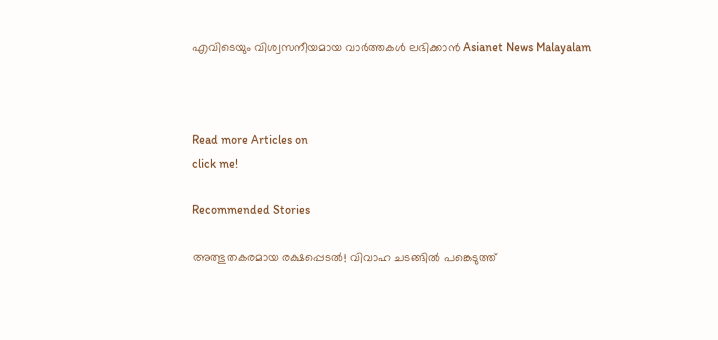എവിടെയും വിശ്വസനീയമായ വാർത്തകൾ ലഭിക്കാൻ Asianet News Malayalam



Read more Articles on
click me!

Recommended Stories

അത്ഭുതകരമായ രക്ഷപ്പെടൽ! വിവാഹ ചടങ്ങിൽ പങ്കെടുത്ത്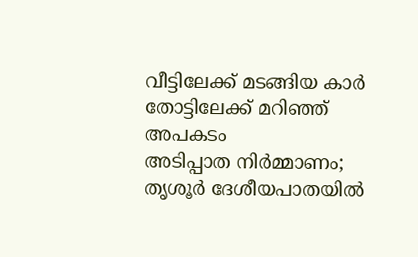വീട്ടിലേക്ക് മടങ്ങിയ കാര്‍ തോട്ടിലേക്ക് മറിഞ്ഞ് അപകടം
അടിപ്പാത നിര്‍മ്മാണം; തൃശൂര്‍ ദേശീയപാതയിൽ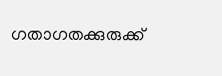ഗതാഗതക്കുരുക്ക്